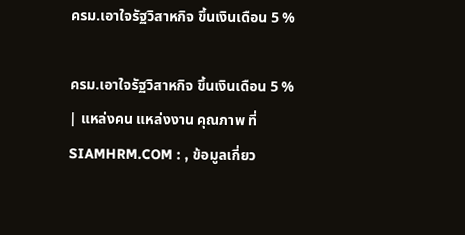ครม.เอาใจรัฐวิสาหกิจ ขึ้นเงินเดือน 5 %

ครม.เอาใจรัฐวิสาหกิจ ขึ้นเงินเดือน 5 % | แหล่งคน แหล่งงาน คุณภาพ ที่ SIAMHRM.COM : , ข้อมูลเกี่ยว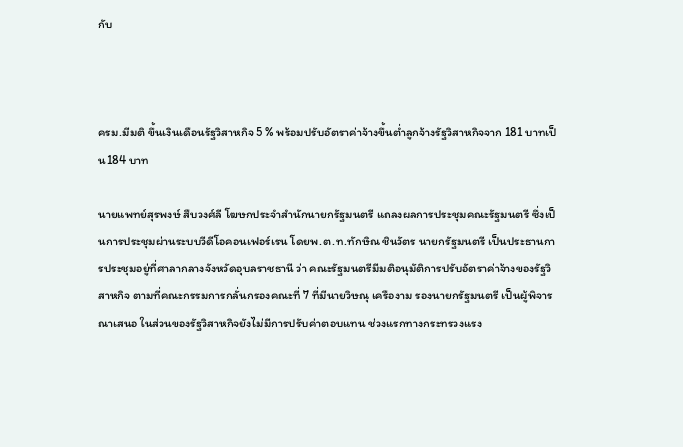กับ



ครม.มีมติ ขึ้นเงินเดือนรัฐวิสาหกิจ 5 % พร้อมปรับอัตราค่าจ้างขึ้นต่ำลูกจ้างรัฐวิสาหกิจจาก 181 บาทเป็น184 บาท

นายแพทย์สุรพงษ์ สืบวงศ์ลี โฆษกประจำสำนักนายกรัฐมนตรี แถลงผลการประชุมคณะรัฐมนตรี ซึ่งเป็นการประชุมผ่านระบบวีดีโอคอนเฟอร์เรน โดยพ.ต.ท.ทักษิณ ชินวัตร นายกรัฐมนตรี เป็นประธานการประชุมอยู่ที่ศาลากลางจังหวัดอุบลราชธานี ว่า คณะรัฐมนตรีมีมติอนุมัติการปรับอัตราค่าจ้างของรัฐวิสาหกิจ ตามที่คณะกรรมการกลั่นกรองคณะที่ 7 ที่มีนายวิษณุ เครืองาม รองนายกรัฐมนตรี เป็นผู้พิจารณาเสนอ ในส่วนของรัฐวิสาหกิจยังไม่มีการปรับค่าตอบแทน ช่วงแรกทางกระทรวงแรง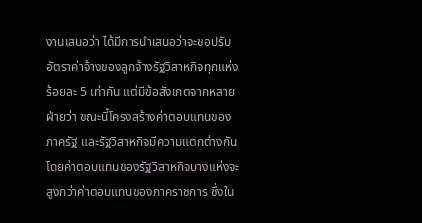งานเสนอว่า ได้มีการนำเสนอว่าจะขอปรับอัตราค่าจ้างของลูกจ้างรัฐวิสาหกิจทุกแห่งร้อยละ 5 เท่ากัน แต่มีข้อสังเกตจากหลายฝ่ายว่า ขณะนี้โครงสร้างค่าตอบแทนของภาครัฐ และรัฐวิสาหกิจมีความแตกต่างกัน โดยค่าตอบแทนของรัฐวิสาหกิจบางแห่งจะสูงกว่าค่าตอบแทนของภาคราชการ ซึ่งใน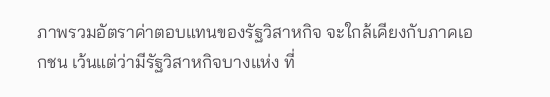ภาพรวมอัตราค่าตอบแทนของรัฐวิสาหกิจ จะใกล้เคียงกับภาคเอกชน เว้นแต่ว่ามีรัฐวิสาหกิจบางแห่ง ที่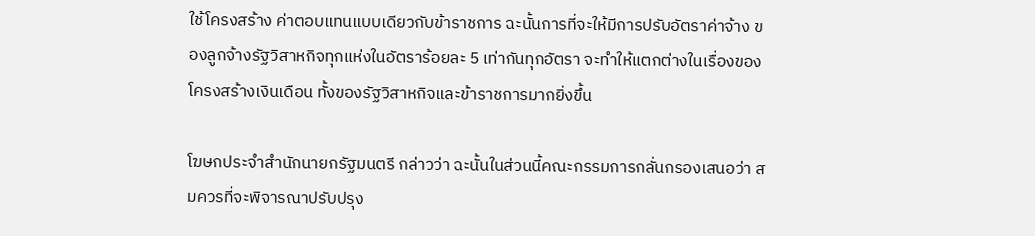ใช้โครงสร้าง ค่าตอบแทนแบบเดียวกับข้าราชการ ฉะนั้นการที่จะให้มีการปรับอัตราค่าจ้าง ของลูกจ้างรัฐวิสาหกิจทุกแห่งในอัตราร้อยละ 5 เท่ากันทุกอัตรา จะทำให้แตกต่างในเรื่องของโครงสร้างเงินเดือน ทั้งของรัฐวิสาหกิจและข้าราชการมากยิ่งขึ้น

โฆษกประจำสำนักนายกรัฐมนตรี กล่าวว่า ฉะนั้นในส่วนนี้คณะกรรมการกลั่นกรองเสนอว่า สมควรที่จะพิจารณาปรับปรุง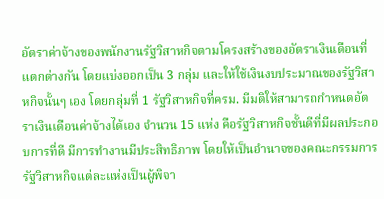อัตราค่าจ้างของพนักงานรัฐวิสาหกิจตามโครงสร้างของอัตราเงินเดือนที่แตกต่างกัน โดยแบ่งออกเป็น 3 กลุ่ม และให้ใช้เงินงบประมาณของรัฐวิสาหกิจนั้นๆ เอง โดยกลุ่มที่ 1 รัฐวิสาหกิจที่ครม. มีมติให้สามารถกำหนดอัตราเงินเดือนค่าจ้างได้เอง จำนวน 15 แห่ง คือรัฐวิสาหกิจชั้นดีที่มีผลประกอบการที่ดี มีการทำงานมีประสิทธิภาพ โดยให้เป็นอำนาจของคณะกรรมการรัฐวิสาหกิจแต่ละแห่งเป็นผู้พิจา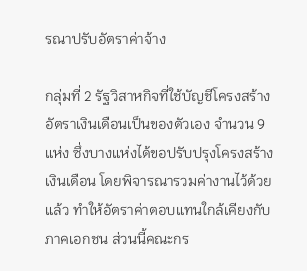รณาปรับอัตราค่าจ้าง

กลุ่มที่ 2 รัฐวิสาหกิจที่ใช้บัญชีโครงสร้างอัตราเงินเดือนเป็นของตัวเอง จำนวน 9 แห่ง ซึ่งบางแห่งได้ขอปรับปรุงโครงสร้างเงินเดือน โดยพิจารณารวมค่างานไว้ด้วยแล้ว ทำให้อัตราค่าตอบแทนใกล้เคียงกับภาคเอกชน ส่วนนี้คณะกร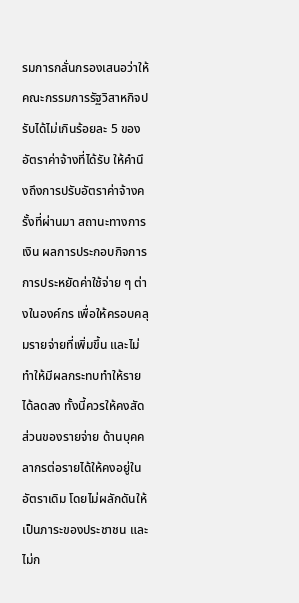รมการกลั่นกรองเสนอว่าให้คณะกรรมการรัฐวิสาหกิจปรับได้ไม่เกินร้อยละ 5 ของอัตราค่าจ้างที่ได้รับ ให้คำนึงถึงการปรับอัตราค่าจ้างครั้งที่ผ่านมา สถานะทางการเงิน ผลการประกอบกิจการ การประหยัดค่าใช้จ่าย ๆ ต่างในองค์กร เพื่อให้ครอบคลุมรายจ่ายที่เพิ่มขึ้น และไม่ทำให้มีผลกระทบทำให้รายได้ลดลง ทั้งนี้ควรให้คงสัดส่วนของรายจ่าย ด้านบุคคลากรต่อรายได้ให้คงอยู่ในอัตราเดิม โดยไม่ผลักดันให้เป็นภาระของประชาชน และไม่ก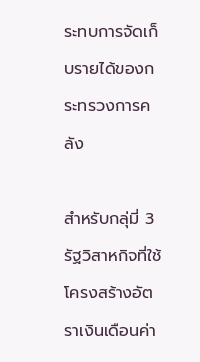ระทบการจัดเก็บรายได้ของกระทรวงการคลัง

สำหรับกลุ่มี่ 3 รัฐวิสาหกิจที่ใช้โครงสร้างอัตราเงินเดือนค่า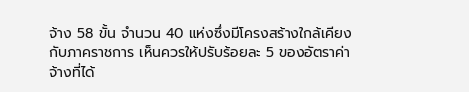จ้าง 58 ขั้น จำนวน 40 แห่งซึ่งมีโครงสร้างใกล้เคียงกับภาคราชการ เห็นควรให้ปรับร้อยละ 5 ของอัตราค่าจ้างที่ได้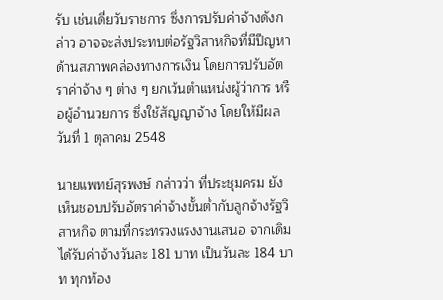รับ เช่นเดี่ยวับราชการ ซึ่งการปรับค่าจ้างดังกล่าว อาจจะส่งประทบต่อรัฐวิสาหกิจที่มีปีญหาด้านสภาพคล่องทางการเงิน โดยการปรับอัตราค่าจ้าง ๆ ต่าง ๆ ยกเว้นตำแหน่งผู้ว่าการ หรือผู้อำนวยการ ซึ่งใช้สัญญาจ้าง โดยให้มีผลวันที่ 1 ตุลาคม 2548

นายแพทย์สุรพงษ์ กล่าวว่า ที่ประชุมครม ยังเห็นชอบปรับอัตราค่าจ้างขั้นต่ำกับลูกจ้างรัฐวิสาหกิจ ตามที่กระทรวงแรงงานเสนอ จากเดิมได้รับค่าจ้างวันละ 181 บาท เป็นวันละ 184 บาท ทุกท้อง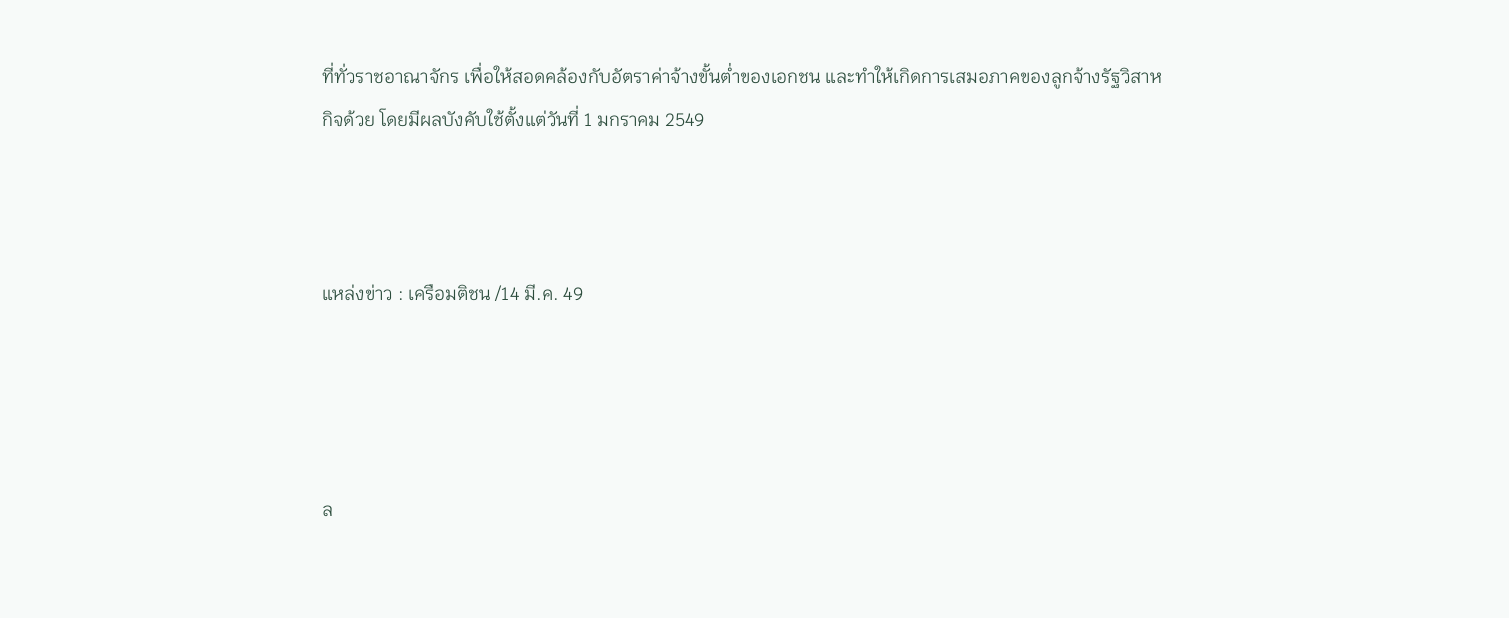ที่ทั่วราชอาณาจักร เพื่อให้สอดคล้องกับอัตราค่าจ้างขั้นต่ำของเอกชน และทำให้เกิดการเสมอภาคของลูกจ้างรัฐวิสาหกิจด้วย โดยมีผลบังคับใช้ตั้งแต่วันที่ 1 มกราคม 2549



แหล่งข่าว : เครือมติชน /14 มี.ค. 49




ล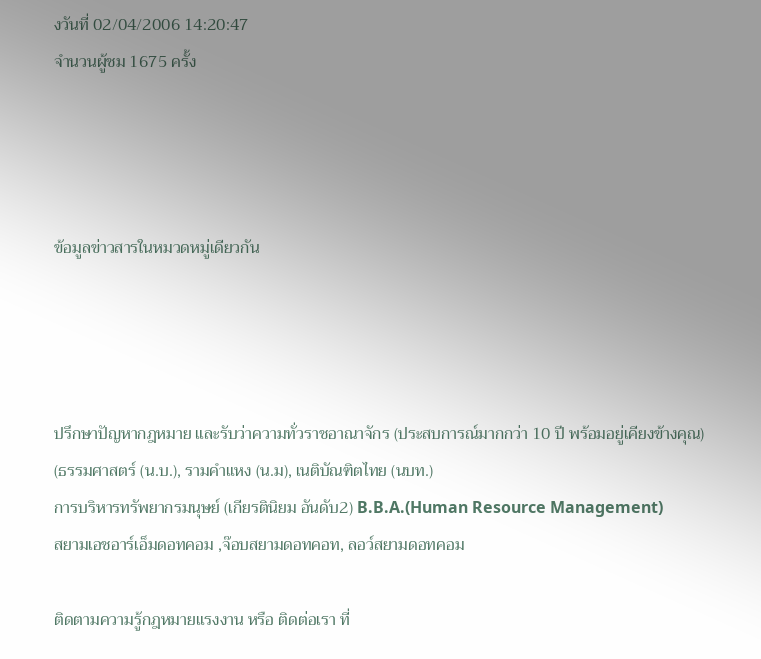งวันที่ 02/04/2006 14:20:47
จำนวนผู้ชม 1675 ครั้ง




ข้อมูลข่าวสารในหมวดหมู่เดียวกัน




ปรึกษาปัญหากฎหมาย และรับว่าความทั่วราชอาณาจักร (ประสบการณ์มากกว่า 10 ปี พร้อมอยู่เคียงข้างคุณ)
(ธรรมศาสตร์ (น.บ.), รามคำแหง (น.ม), เนติบัณฑิตไทย (นบท.)
การบริหารทรัพยากรมนุษย์ (เกียรตินิยม อันดับ2) B.B.A.(Human Resource Management)
สยามเอชอาร์เอ็มดอทคอม ,จ๊อบสยามดอทคอท, ลอว์สยามดอทคอม

ติดตามความรู้กฎหมายแรงงาน หรือ ติดต่อเรา ที่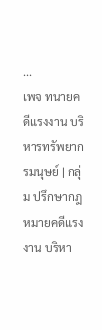...
เพจ ทนายคดีแรงงาน บริหารทรัพยากรมนุษย์ | กลุ่ม ปรึกษากฎหมายคดีแรงงาน บริหา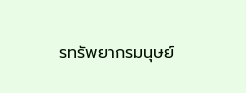รทรัพยากรมนุษย์